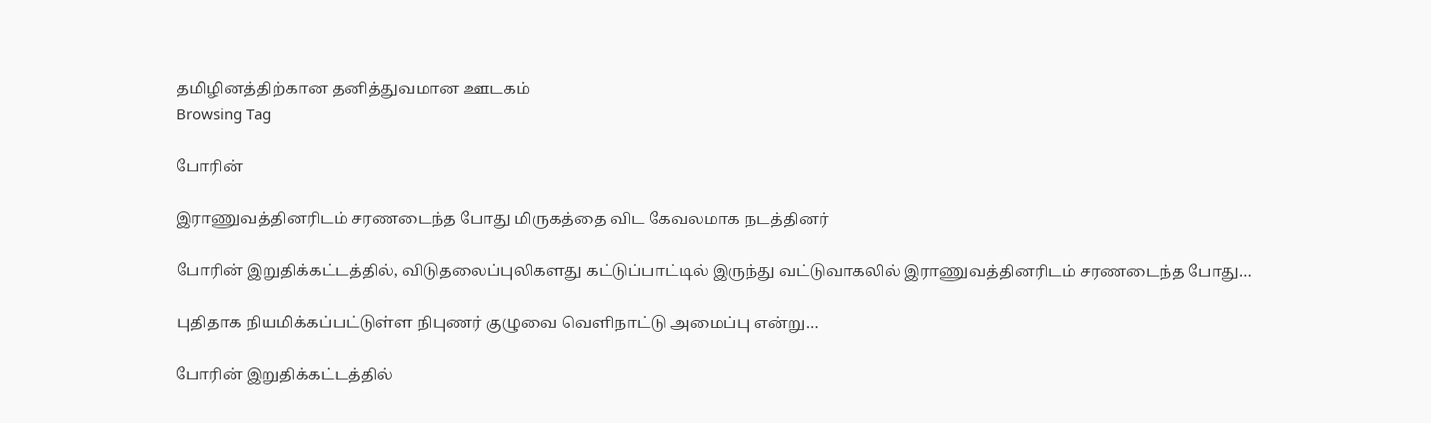தமிழினத்திற்கான தனித்துவமான ஊடகம்
Browsing Tag

போரின்

இராணுவத்தினரிடம் சரணடைந்த போது மிருகத்தை விட கேவலமாக நடத்தினர்

போரின் இறுதிக்கட்டத்தில், விடுதலைப்புலிகளது கட்டுப்பாட்டில் இருந்து வட்டுவாகலில் இராணுவத்தினரிடம் சரணடைந்த போது…

புதிதாக நியமிக்கப்பட்டுள்ள நிபுணர் குழுவை வெளிநாட்டு அமைப்பு என்று…

போரின் இறுதிக்கட்டத்தில்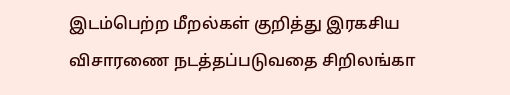இடம்பெற்ற மீறல்கள் குறித்து இரகசிய விசாரணை நடத்தப்படுவதை சிறிலங்கா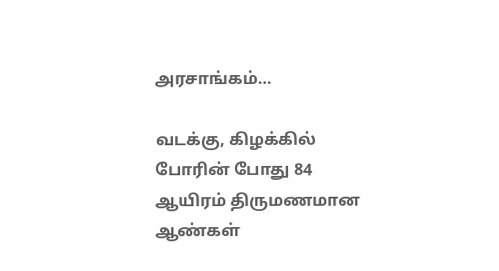அரசாங்கம்…

வடக்கு, கிழக்கில் போரின் போது 84 ஆயிரம் திருமணமான ஆண்கள்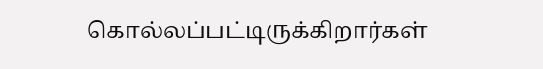கொல்லப்பட்டிருக்கிறார்கள்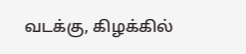வடக்கு, கிழக்கில்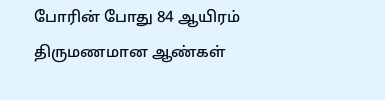போரின் போது 84 ஆயிரம் திருமணமான ஆண்கள்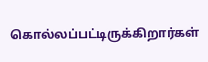கொல்லப்பட்டிருக்கிறார்கள்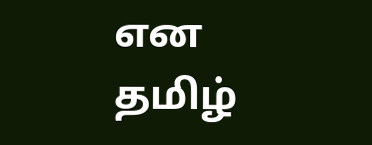என தமிழ்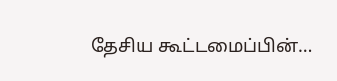தேசிய கூட்டமைப்பின்…